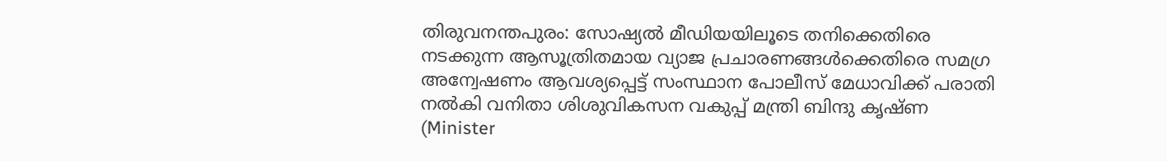തിരുവനന്തപുരം: സോഷ്യൽ മീഡിയയിലൂടെ തനിക്കെതിരെ നടക്കുന്ന ആസൂത്രിതമായ വ്യാജ പ്രചാരണങ്ങൾക്കെതിരെ സമഗ്ര അന്വേഷണം ആവശ്യപ്പെട്ട് സംസ്ഥാന പോലീസ് മേധാവിക്ക് പരാതി നൽകി വനിതാ ശിശുവികസന വകുപ്പ് മന്ത്രി ബിന്ദു കൃഷ്ണ (Minister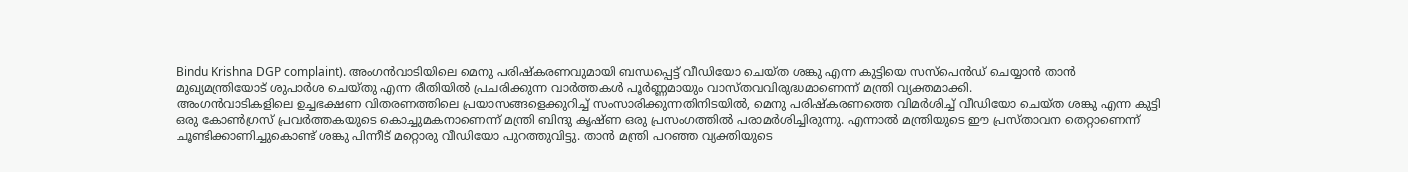Bindu Krishna DGP complaint). അംഗൻവാടിയിലെ മെനു പരിഷ്കരണവുമായി ബന്ധപ്പെട്ട് വീഡിയോ ചെയ്ത ശങ്കു എന്ന കുട്ടിയെ സസ്പെൻഡ് ചെയ്യാൻ താൻ മുഖ്യമന്ത്രിയോട് ശുപാർശ ചെയ്തു എന്ന രീതിയിൽ പ്രചരിക്കുന്ന വാർത്തകൾ പൂർണ്ണമായും വാസ്തവവിരുദ്ധമാണെന്ന് മന്ത്രി വ്യക്തമാക്കി.
അംഗൻവാടികളിലെ ഉച്ചഭക്ഷണ വിതരണത്തിലെ പ്രയാസങ്ങളെക്കുറിച്ച് സംസാരിക്കുന്നതിനിടയിൽ, മെനു പരിഷ്കരണത്തെ വിമർശിച്ച് വീഡിയോ ചെയ്ത ശങ്കു എന്ന കുട്ടി ഒരു കോൺഗ്രസ് പ്രവർത്തകയുടെ കൊച്ചുമകനാണെന്ന് മന്ത്രി ബിന്ദു കൃഷ്ണ ഒരു പ്രസംഗത്തിൽ പരാമർശിച്ചിരുന്നു. എന്നാൽ മന്ത്രിയുടെ ഈ പ്രസ്താവന തെറ്റാണെന്ന് ചൂണ്ടിക്കാണിച്ചുകൊണ്ട് ശങ്കു പിന്നീട് മറ്റൊരു വീഡിയോ പുറത്തുവിട്ടു. താൻ മന്ത്രി പറഞ്ഞ വ്യക്തിയുടെ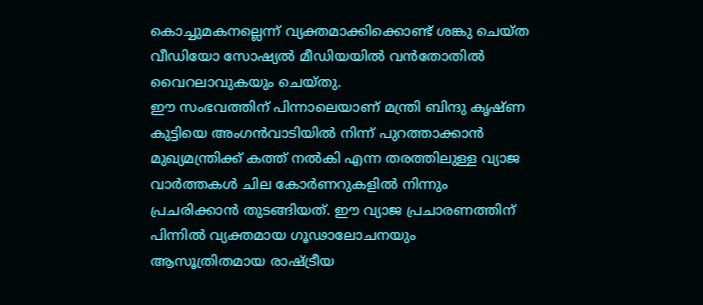കൊച്ചുമകനല്ലെന്ന് വ്യക്തമാക്കിക്കൊണ്ട് ശങ്കു ചെയ്ത വീഡിയോ സോഷ്യൽ മീഡിയയിൽ വൻതോതിൽ വൈറലാവുകയും ചെയ്തു.
ഈ സംഭവത്തിന് പിന്നാലെയാണ് മന്ത്രി ബിന്ദു കൃഷ്ണ കുട്ടിയെ അംഗൻവാടിയിൽ നിന്ന് പുറത്താക്കാൻ മുഖ്യമന്ത്രിക്ക് കത്ത് നൽകി എന്ന തരത്തിലുള്ള വ്യാജ വാർത്തകൾ ചില കോർണറുകളിൽ നിന്നും പ്രചരിക്കാൻ തുടങ്ങിയത്. ഈ വ്യാജ പ്രചാരണത്തിന് പിന്നിൽ വ്യക്തമായ ഗൂഢാലോചനയും ആസൂത്രിതമായ രാഷ്ട്രീയ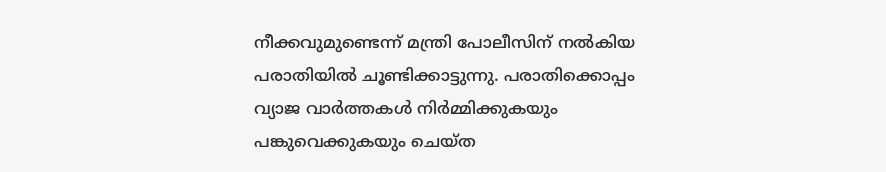നീക്കവുമുണ്ടെന്ന് മന്ത്രി പോലീസിന് നൽകിയ പരാതിയിൽ ചൂണ്ടിക്കാട്ടുന്നു. പരാതിക്കൊപ്പം വ്യാജ വാർത്തകൾ നിർമ്മിക്കുകയും പങ്കുവെക്കുകയും ചെയ്ത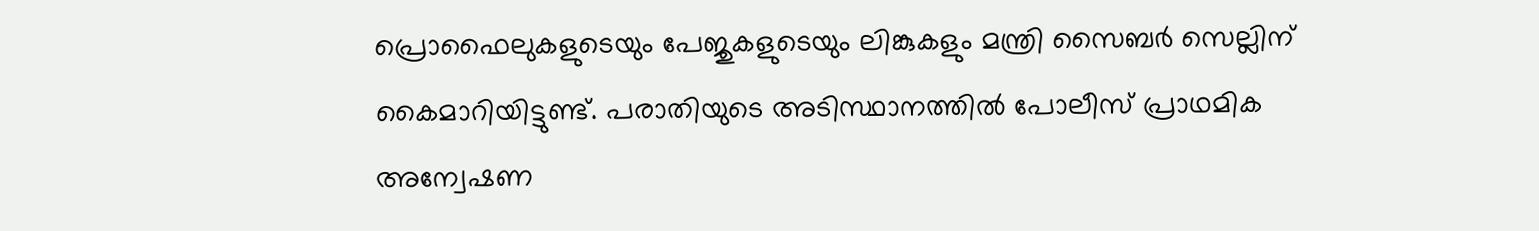പ്രൊഫൈലുകളുടെയും പേജുകളുടെയും ലിങ്കുകളും മന്ത്രി സൈബർ സെല്ലിന് കൈമാറിയിട്ടുണ്ട്. പരാതിയുടെ അടിസ്ഥാനത്തിൽ പോലീസ് പ്രാഥമിക അന്വേഷണ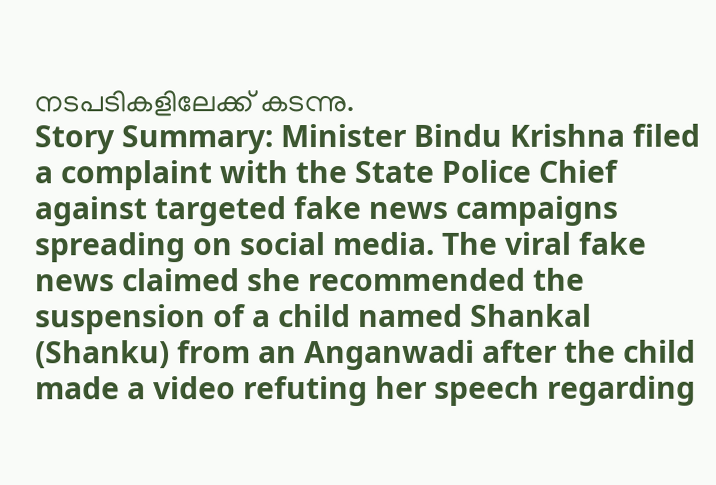നടപടികളിലേക്ക് കടന്നു.
Story Summary: Minister Bindu Krishna filed a complaint with the State Police Chief against targeted fake news campaigns spreading on social media. The viral fake news claimed she recommended the suspension of a child named Shankal (Shanku) from an Anganwadi after the child made a video refuting her speech regarding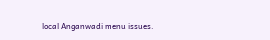local Anganwadi menu issues.